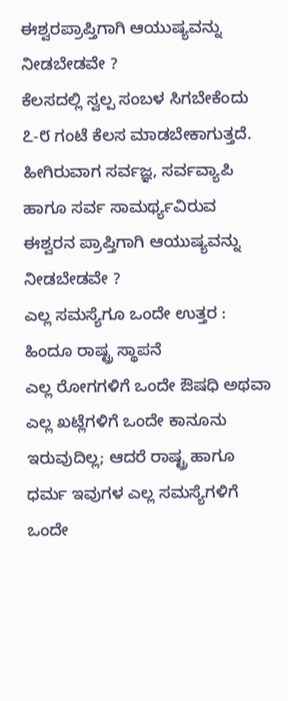ಈಶ್ವರಪ್ರಾಪ್ತಿಗಾಗಿ ಆಯುಷ್ಯವನ್ನು ನೀಡಬೇಡವೇ ?
ಕೆಲಸದಲ್ಲಿ ಸ್ವಲ್ಪ ಸಂಬಳ ಸಿಗಬೇಕೆಂದು ೭-೮ ಗಂಟೆ ಕೆಲಸ ಮಾಡಬೇಕಾಗುತ್ತದೆ. ಹೀಗಿರುವಾಗ ಸರ್ವಜ್ಞ, ಸರ್ವವ್ಯಾಪಿ ಹಾಗೂ ಸರ್ವ ಸಾಮರ್ಥ್ಯವಿರುವ ಈಶ್ವರನ ಪ್ರಾಪ್ತಿಗಾಗಿ ಆಯುಷ್ಯವನ್ನು ನೀಡಬೇಡವೇ ?
ಎಲ್ಲ ಸಮಸ್ಯೆಗೂ ಒಂದೇ ಉತ್ತರ : ಹಿಂದೂ ರಾಷ್ಟ್ರ ಸ್ಥಾಪನೆ
ಎಲ್ಲ ರೋಗಗಳಿಗೆ ಒಂದೇ ಔಷಧಿ ಅಥವಾ ಎಲ್ಲ ಖಟ್ಲೆಗಳಿಗೆ ಒಂದೇ ಕಾನೂನು ಇರುವುದಿಲ್ಲ; ಆದರೆ ರಾಷ್ಟ್ರ ಹಾಗೂ ಧರ್ಮ ಇವುಗಳ ಎಲ್ಲ ಸಮಸ್ಯೆಗಳಿಗೆ ಒಂದೇ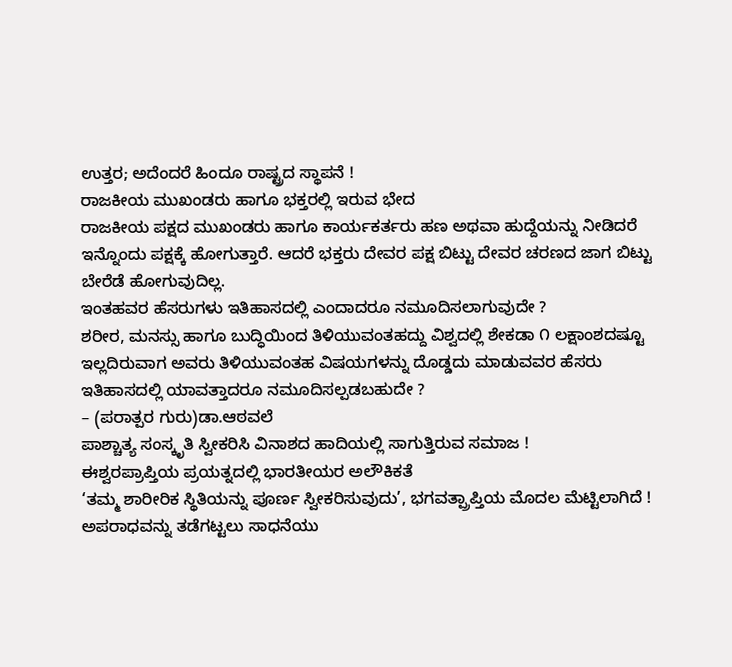ಉತ್ತರ; ಅದೆಂದರೆ ಹಿಂದೂ ರಾಷ್ಟ್ರದ ಸ್ಥಾಪನೆ !
ರಾಜಕೀಯ ಮುಖಂಡರು ಹಾಗೂ ಭಕ್ತರಲ್ಲಿ ಇರುವ ಭೇದ
ರಾಜಕೀಯ ಪಕ್ಷದ ಮುಖಂಡರು ಹಾಗೂ ಕಾರ್ಯಕರ್ತರು ಹಣ ಅಥವಾ ಹುದ್ದೆಯನ್ನು ನೀಡಿದರೆ ಇನ್ನೊಂದು ಪಕ್ಷಕ್ಕೆ ಹೋಗುತ್ತಾರೆ. ಆದರೆ ಭಕ್ತರು ದೇವರ ಪಕ್ಷ ಬಿಟ್ಟು ದೇವರ ಚರಣದ ಜಾಗ ಬಿಟ್ಟು ಬೇರೆಡೆ ಹೋಗುವುದಿಲ್ಲ.
ಇಂತಹವರ ಹೆಸರುಗಳು ಇತಿಹಾಸದಲ್ಲಿ ಎಂದಾದರೂ ನಮೂದಿಸಲಾಗುವುದೇ ?
ಶರೀರ, ಮನಸ್ಸು ಹಾಗೂ ಬುದ್ಧಿಯಿಂದ ತಿಳಿಯುವಂತಹದ್ದು ವಿಶ್ವದಲ್ಲಿ ಶೇಕಡಾ ೧ ಲಕ್ಷಾಂಶದಷ್ಟೂ ಇಲ್ಲದಿರುವಾಗ ಅವರು ತಿಳಿಯುವಂತಹ ವಿಷಯಗಳನ್ನು ದೊಡ್ಡದು ಮಾಡುವವರ ಹೆಸರು ಇತಿಹಾಸದಲ್ಲಿ ಯಾವತ್ತಾದರೂ ನಮೂದಿಸಲ್ಪಡಬಹುದೇ ?
– (ಪರಾತ್ಪರ ಗುರು)ಡಾ.ಆಠವಲೆ
ಪಾಶ್ಚಾತ್ಯ ಸಂಸ್ಕೃತಿ ಸ್ವೀಕರಿಸಿ ವಿನಾಶದ ಹಾದಿಯಲ್ಲಿ ಸಾಗುತ್ತಿರುವ ಸಮಾಜ !
ಈಶ್ವರಪ್ರಾಪ್ತಿಯ ಪ್ರಯತ್ನದಲ್ಲಿ ಭಾರತೀಯರ ಅಲೌಕಿಕತೆ
‘ತಮ್ಮ ಶಾರೀರಿಕ ಸ್ಥಿತಿಯನ್ನು ಪೂರ್ಣ ಸ್ವೀಕರಿಸುವುದು’, ಭಗವತ್ಪ್ರಾಪ್ತಿಯ ಮೊದಲ ಮೆಟ್ಟಿಲಾಗಿದೆ !
ಅಪರಾಧವನ್ನು ತಡೆಗಟ್ಟಲು ಸಾಧನೆಯು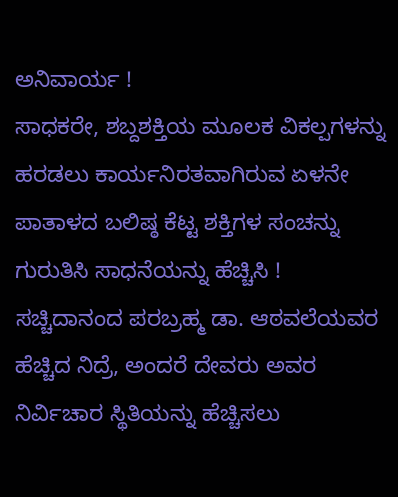ಅನಿವಾರ್ಯ !
ಸಾಧಕರೇ, ಶಬ್ದಶಕ್ತಿಯ ಮೂಲಕ ವಿಕಲ್ಪಗಳನ್ನು ಹರಡಲು ಕಾರ್ಯನಿರತವಾಗಿರುವ ಏಳನೇ ಪಾತಾಳದ ಬಲಿಷ್ಠ ಕೆಟ್ಟ ಶಕ್ತಿಗಳ ಸಂಚನ್ನು ಗುರುತಿಸಿ ಸಾಧನೆಯನ್ನು ಹೆಚ್ಚಿಸಿ !
ಸಚ್ಚಿದಾನಂದ ಪರಬ್ರಹ್ಮ ಡಾ. ಆಠವಲೆಯವರ ಹೆಚ್ಚಿದ ನಿದ್ರೆ, ಅಂದರೆ ದೇವರು ಅವರ ನಿರ್ವಿಚಾರ ಸ್ಥಿತಿಯನ್ನು ಹೆಚ್ಚಿಸಲು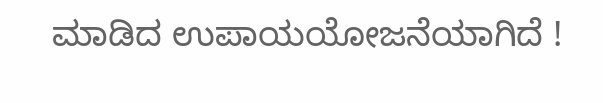ಮಾಡಿದ ಉಪಾಯಯೋಜನೆಯಾಗಿದೆ !